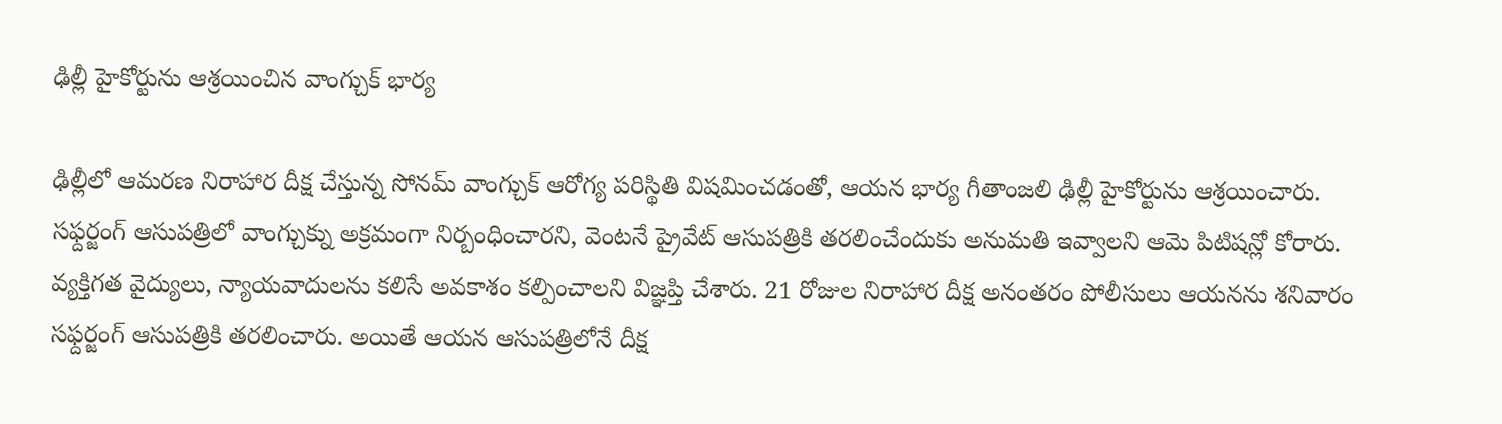ఢిల్లీ హైకోర్టును ఆశ్రయించిన వాంగ్చుక్ భార్య

ఢిల్లీలో ఆమరణ నిరాహార దీక్ష చేస్తున్న సోనమ్ వాంగ్చుక్ ఆరోగ్య పరిస్థితి విషమించడంతో, ఆయన భార్య గీతాంజలి ఢిల్లీ హైకోర్టును ఆశ్రయించారు. సఫ్దర్జంగ్ ఆసుపత్రిలో వాంగ్చుక్ను అక్రమంగా నిర్బంధించారని, వెంటనే ప్రైవేట్ ఆసుపత్రికి తరలించేందుకు అనుమతి ఇవ్వాలని ఆమె పిటిషన్లో కోరారు. వ్యక్తిగత వైద్యులు, న్యాయవాదులను కలిసే అవకాశం కల్పించాలని విజ్ఞప్తి చేశారు. 21 రోజుల నిరాహార దీక్ష అనంతరం పోలీసులు ఆయనను శనివారం సఫ్దర్జంగ్ ఆసుపత్రికి తరలించారు. అయితే ఆయన ఆసుపత్రిలోనే దీక్ష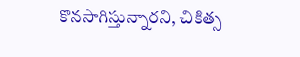కొనసాగిస్తున్నారని, చికిత్స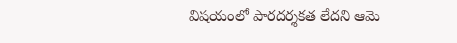విషయంలో పారదర్శకత లేదని ఆమె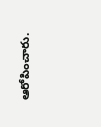ఆరోపించారు.